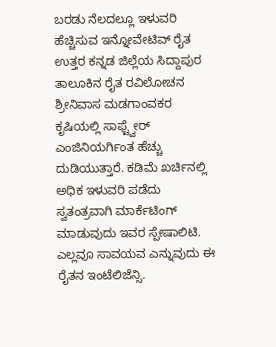ಬರಡು ನೆಲದಲ್ಲೂ ಇಳುವರಿ ಹೆಚ್ಚಿಸುವ ಇನ್ನೋವೇಟಿವ್ ರೈತ
ಉತ್ತರ ಕನ್ನಡ ಜಿಲ್ಲೆಯ ಸಿದ್ದಾಪುರ ತಾಲೂಕಿನ ರೈತ ರವಿಲೋಚನ ಶ್ರೀನಿವಾಸ ಮಡಗಾಂವಕರ ಕೃಷಿಯಲ್ಲಿ ಸಾಫ್ಟ್ವೇರ್ ಎಂಜಿನಿಯರ್ಗಿಂತ ಹೆಚ್ಚು ದುಡಿಯುತ್ತಾರೆ. ಕಡಿಮೆ ಖರ್ಚಿನಲ್ಲಿ ಅಧಿಕ ಇಳುವರಿ ಪಡೆದು ಸ್ವತಂತ್ರವಾಗಿ ಮಾರ್ಕೆಟಿಂಗ್ ಮಾಡುವುದು ಇವರ ಸ್ಪೇಷಾಲಿಟಿ. ಎಲ್ಲವೂ ಸಾವಯವ ಎನ್ನುವುದು ಈ ರೈತನ ಇಂಟೆಲಿಜೆನ್ಸಿ.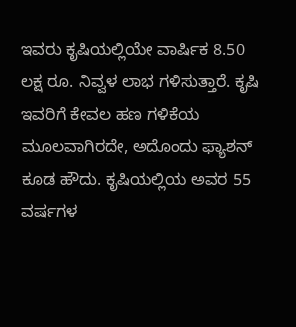ಇವರು ಕೃಷಿಯಲ್ಲಿಯೇ ವಾರ್ಷಿಕ 8.50 ಲಕ್ಷ ರೂ. ನಿವ್ವಳ ಲಾಭ ಗಳಿಸುತ್ತಾರೆ. ಕೃಷಿ ಇವರಿಗೆ ಕೇವಲ ಹಣ ಗಳಿಕೆಯ ಮೂಲವಾಗಿರದೇ, ಅದೊಂದು ಫ್ಯಾಶನ್ ಕೂಡ ಹೌದು. ಕೃಷಿಯಲ್ಲಿಯ ಅವರ 55 ವರ್ಷಗಳ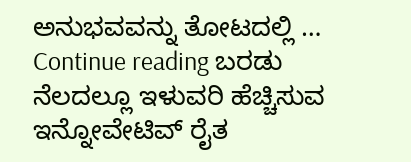ಅನುಭವವನ್ನು ತೋಟದಲ್ಲಿ … Continue reading ಬರಡು ನೆಲದಲ್ಲೂ ಇಳುವರಿ ಹೆಚ್ಚಿಸುವ ಇನ್ನೋವೇಟಿವ್ ರೈತ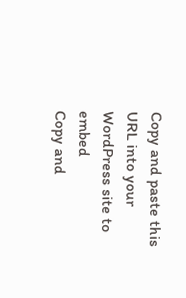Copy and paste this URL into your WordPress site to embed
Copy and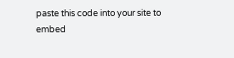paste this code into your site to embed